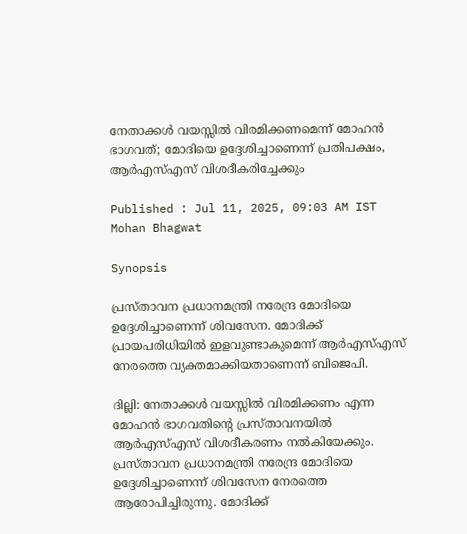നേതാക്കൾ വയസ്സിൽ വിരമിക്കണമെന്ന് മോഹൻ ഭാഗവത്; മോദിയെ ഉദ്ദേശിച്ചാണെന്ന് പ്രതിപക്ഷം, ആർഎസ്എസ് വിശദീകരിച്ചേക്കും

Published : Jul 11, 2025, 09:03 AM IST
Mohan Bhagwat

Synopsis

പ്രസ്താവന പ്രധാനമന്ത്രി നരേന്ദ്ര മോദിയെ ഉദ്ദേശിച്ചാണെന്ന് ശിവസേന. മോദിക്ക് പ്രായപരിധിയിൽ ഇളവുണ്ടാകുമെന്ന് ആർഎസ്എസ് നേരത്തെ വ്യക്തമാക്കിയതാണെന്ന് ബിജെപി.

ദില്ലി: നേതാക്കൾ വയസ്സിൽ വിരമിക്കണം എന്ന മോഹൻ ഭാഗവതിന്‍റെ പ്രസ്താവനയിൽ ആർഎസ്എസ് വിശദീകരണം നൽകിയേക്കും. പ്രസ്താവന പ്രധാനമന്ത്രി നരേന്ദ്ര മോദിയെ ഉദ്ദേശിച്ചാണെന്ന് ശിവസേന നേരത്തെ ആരോപിച്ചിരുന്നു. മോദിക്ക്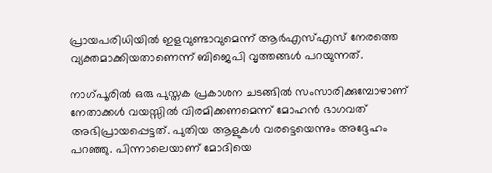പ്രായപരിധിയിൽ ഇളവുണ്ടാവുമെന്ന് ആർഎസ്എസ് നേരത്തെ വ്യക്തമാക്കിയതാണെന്ന് ബിജെപി വൃത്തങ്ങൾ പറയുന്നത്.

നാഗ്പൂരിൽ ഒരു പുസ്തക പ്രകാശന ചടങ്ങിൽ സംസാരിക്കുമ്പോഴാണ് നേതാക്കൾ വയസ്സിൽ വിരമിക്കണമെന്ന് മോഹൻ ഭാഗവത് അഭിപ്രായപ്പെട്ടത്. പുതിയ ആളുകൾ വരട്ടെയെന്നും അദ്ദേഹം പറഞ്ഞു. പിന്നാലെയാണ് മോദിയെ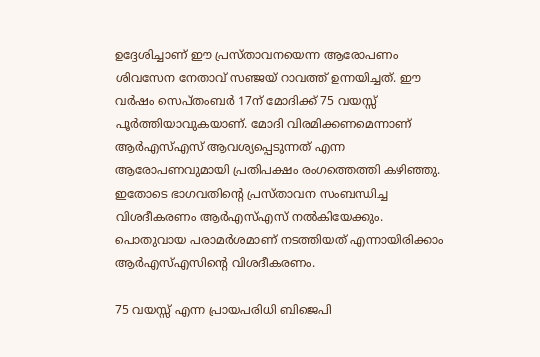ഉദ്ദേശിച്ചാണ് ഈ പ്രസ്താവനയെന്ന ആരോപണം ശിവസേന നേതാവ് സഞ്ജയ് റാവത്ത് ഉന്നയിച്ചത്. ഈ വർഷം സെപ്തംബർ 17ന് മോദിക്ക് 75 വയസ്സ് പൂർത്തിയാവുകയാണ്. മോദി വിരമിക്കണമെന്നാണ് ആർഎസ്എസ് ആവശ്യപ്പെടുന്നത് എന്ന ആരോപണവുമായി പ്രതിപക്ഷം രംഗത്തെത്തി കഴിഞ്ഞു. ഇതോടെ ഭാഗവതിന്‍റെ പ്രസ്താവന സംബന്ധിച്ച വിശദീകരണം ആർഎസ്എസ് നൽകിയേക്കും. പൊതുവായ പരാമർശമാണ് നടത്തിയത് എന്നായിരിക്കാം ആർഎസ്എസിന്‍റെ വിശദീകരണം.

75 വയസ്സ് എന്ന പ്രായപരിധി ബിജെപി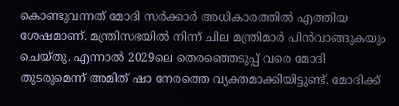കൊണ്ടുവന്നത് മോദി സർക്കാർ അധികാരത്തിൽ എത്തിയ ശേഷമാണ്. മന്ത്രിസഭയിൽ നിന്ന് ചില മന്ത്രിമാർ പിൻവാങ്ങുകയും ചെയ്തു. എന്നാൽ 2029ലെ തെരഞ്ഞെടുപ്പ് വരെ മോദി തുടരുമെന്ന് അമിത് ഷാ നേരത്തെ വ്യക്തമാക്കിയിട്ടുണ്ട്. മോദിക്ക്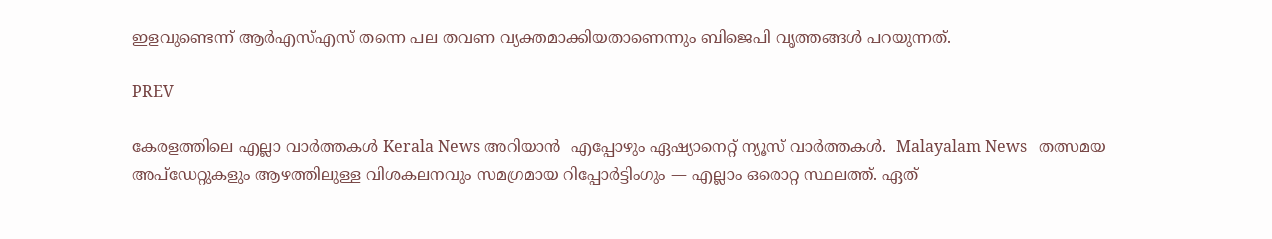ഇളവുണ്ടെന്ന് ആർഎസ്എസ് തന്നെ പല തവണ വ്യക്തമാക്കിയതാണെന്നും ബിജെപി വൃത്തങ്ങൾ പറയുന്നത്.

PREV

കേരളത്തിലെ എല്ലാ വാർത്തകൾ Kerala News അറിയാൻ  എപ്പോഴും ഏഷ്യാനെറ്റ് ന്യൂസ് വാർത്തകൾ.  Malayalam News   തത്സമയ അപ്‌ഡേറ്റുകളും ആഴത്തിലുള്ള വിശകലനവും സമഗ്രമായ റിപ്പോർട്ടിംഗും — എല്ലാം ഒരൊറ്റ സ്ഥലത്ത്. ഏത്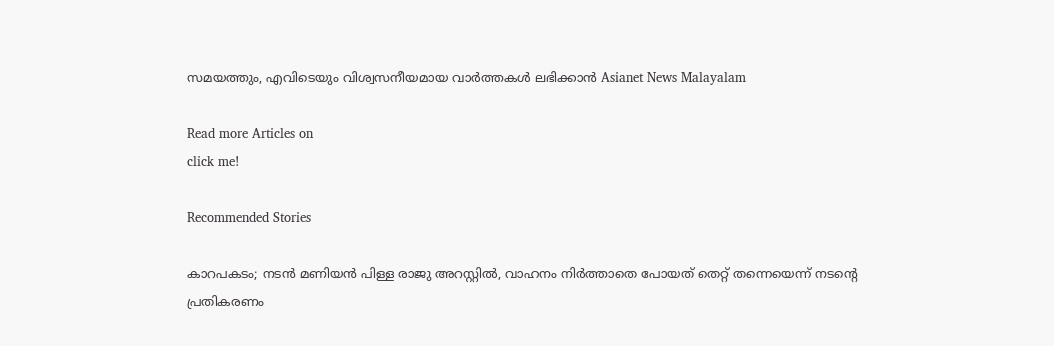സമയത്തും, എവിടെയും വിശ്വസനീയമായ വാർത്തകൾ ലഭിക്കാൻ Asianet News Malayalam

Read more Articles on
click me!

Recommended Stories

കാറപകടം; നടൻ മണിയൻ പിള്ള രാജു അറസ്റ്റിൽ, വാഹനം നിർത്താതെ പോയത് തെറ്റ് തന്നെയെന്ന് നടന്റെ പ്രതികരണം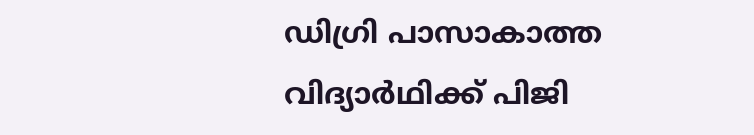ഡിഗ്രി പാസാകാത്ത വിദ്യാർഥിക്ക് പിജി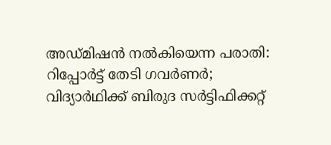അഡ്മിഷൻ നൽകിയെന്ന പരാതി: റിപ്പോർട്ട് തേടി ഗവർണർ; വിദ്യാർഥിക്ക് ബിരുദ സർട്ടിഫിക്കറ്റ്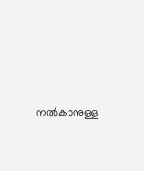നൽകാനുള്ള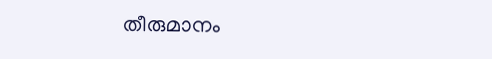തീരുമാനം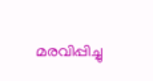മരവിപ്പിച്ചു